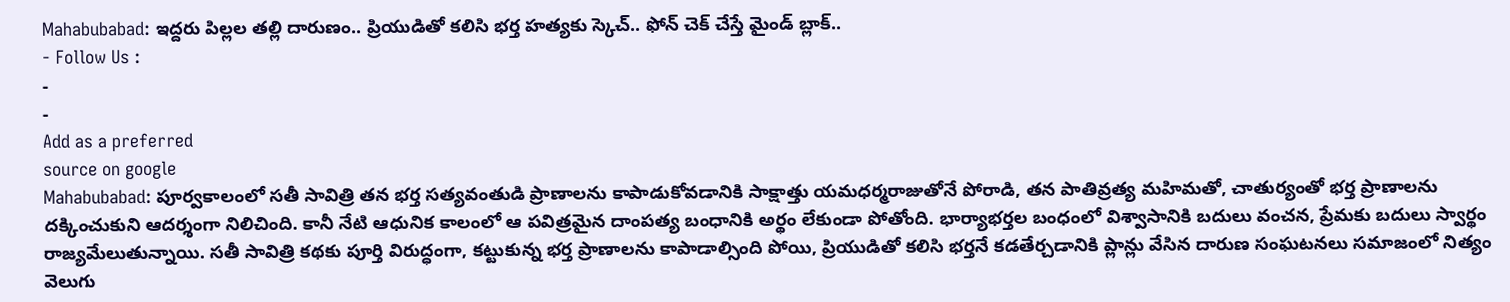Mahabubabad: ఇద్దరు పిల్లల తల్లి దారుణం.. ప్రియుడితో కలిసి భర్త హత్యకు స్కెచ్.. ఫోన్ చెక్ చేస్తే మైండ్ బ్లాక్..
- Follow Us :
-
-
Add as a preferred
source on google
Mahabubabad: పూర్వకాలంలో సతీ సావిత్రి తన భర్త సత్యవంతుడి ప్రాణాలను కాపాడుకోవడానికి సాక్షాత్తు యమధర్మరాజుతోనే పోరాడి, తన పాతివ్రత్య మహిమతో, చాతుర్యంతో భర్త ప్రాణాలను దక్కించుకుని ఆదర్శంగా నిలిచింది. కానీ నేటి ఆధునిక కాలంలో ఆ పవిత్రమైన దాంపత్య బంధానికి అర్థం లేకుండా పోతోంది. భార్యాభర్తల బంధంలో విశ్వాసానికి బదులు వంచన, ప్రేమకు బదులు స్వార్థం రాజ్యమేలుతున్నాయి. సతీ సావిత్రి కథకు పూర్తి విరుద్ధంగా, కట్టుకున్న భర్త ప్రాణాలను కాపాడాల్సింది పోయి, ప్రియుడితో కలిసి భర్తనే కడతేర్చడానికి ప్లాన్లు వేసిన దారుణ సంఘటనలు సమాజంలో నిత్యం వెలుగు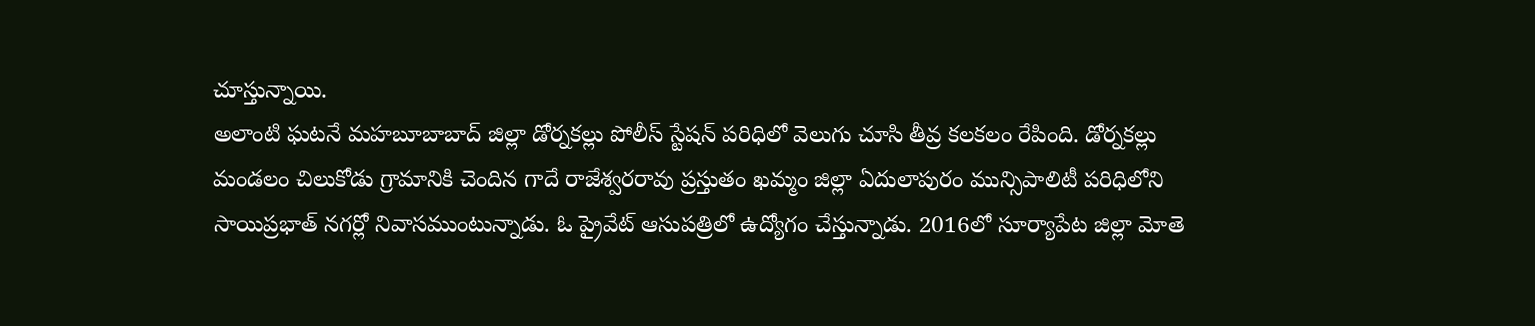చూస్తున్నాయి.
అలాంటి ఘటనే మహబూబాబాద్ జిల్లా డోర్నకల్లు పోలీస్ స్టేషన్ పరిధిలో వెలుగు చూసి తీవ్ర కలకలం రేపింది. డోర్నకల్లు మండలం చిలుకోడు గ్రామానికి చెందిన గాదే రాజేశ్వరరావు ప్రస్తుతం ఖమ్మం జిల్లా ఏదులాపురం మున్సిపాలిటీ పరిధిలోని సాయిప్రభాత్ నగర్లో నివాసముంటున్నాడు. ఓ ప్రైవేట్ ఆసుపత్రిలో ఉద్యోగం చేస్తున్నాడు. 2016లో సూర్యాపేట జిల్లా మోతె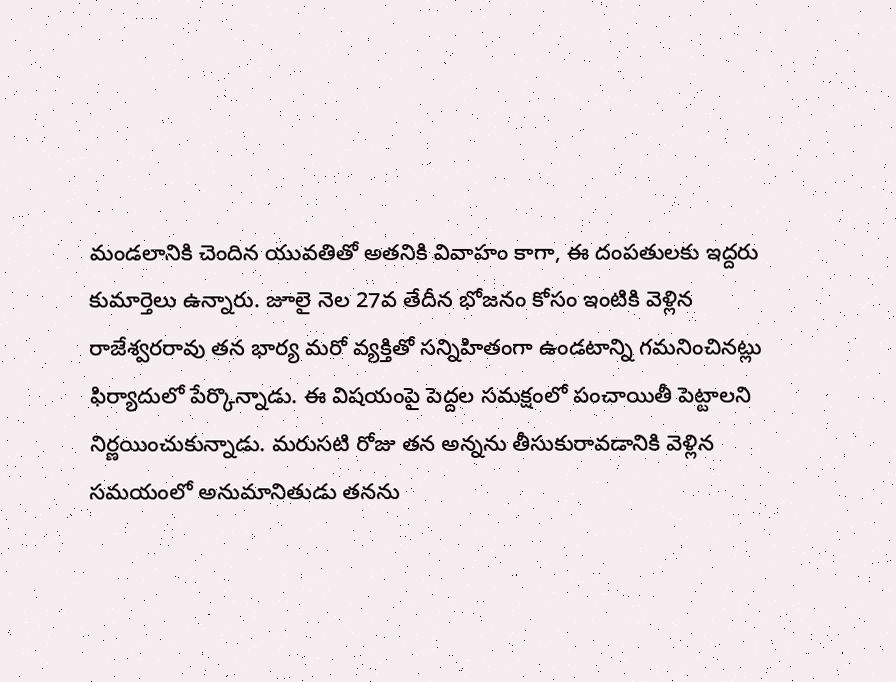మండలానికి చెందిన యువతితో అతనికి వివాహం కాగా, ఈ దంపతులకు ఇద్దరు కుమార్తెలు ఉన్నారు. జూలై నెల 27వ తేదీన భోజనం కోసం ఇంటికి వెళ్లిన రాజేశ్వరరావు తన భార్య మరో వ్యక్తితో సన్నిహితంగా ఉండటాన్ని గమనించినట్లు ఫిర్యాదులో పేర్కొన్నాడు. ఈ విషయంపై పెద్దల సమక్షంలో పంచాయితీ పెట్టాలని నిర్ణయించుకున్నాడు. మరుసటి రోజు తన అన్నను తీసుకురావడానికి వెళ్లిన సమయంలో అనుమానితుడు తనను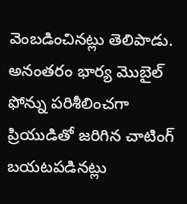వెంబడించినట్లు తెలిపాడు. అనంతరం భార్య మొబైల్ ఫోన్ను పరిశీలించగా ప్రియుడితో జరిగిన చాటింగ్ బయటపడినట్లు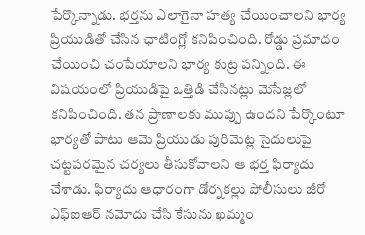పేర్కొన్నాడు. భర్తను ఎలాగైనా హత్య చేయించాలని భార్య ప్రియుడితో చేసిన ఛాటింగ్లో కనిపించింది. రోడ్డు ప్రమాదం చేయించి చంపేయాలని భార్య కుట్ర పన్నింది. ఈ విషయంలో ప్రియుడిపై ఒత్తిడి చేసినట్లు మెసేజ్లలో కనిపించింది. తన ప్రాణాలకు ముప్పు ఉందని పేర్కొంటూ భార్యతో పాటు ఆమె ప్రియుడు పురిమెట్ల సైదులుపై చట్టపరమైన చర్యలు తీసుకోవాలని ఆ భర్త ఫిర్యాదు చేశాడు. ఫిర్యాదు ఆధారంగా డోర్నకల్లు పోలీసులు జీరో ఎఫ్ఐఆర్ నమోదు చేసి కేసును ఖమ్మం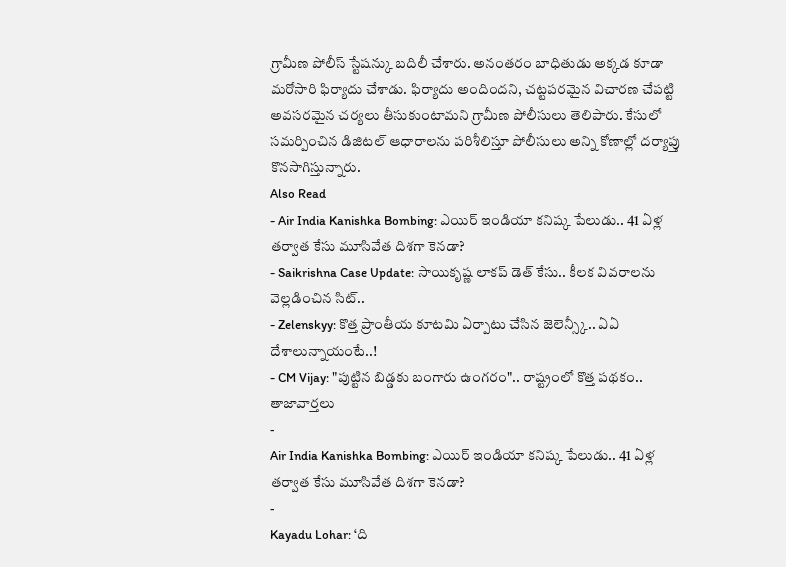గ్రామీణ పోలీస్ స్టేషన్కు బదిలీ చేశారు. అనంతరం బాధితుడు అక్కడ కూడా మరోసారి ఫిర్యాదు చేశాడు. ఫిర్యాదు అందిందని, చట్టపరమైన విచారణ చేపట్టి అవసరమైన చర్యలు తీసుకుంటామని గ్రామీణ పోలీసులు తెలిపారు. కేసులో సమర్పించిన డిజిటల్ ఆధారాలను పరిశీలిస్తూ పోలీసులు అన్ని కోణాల్లో దర్యాప్తు కొనసాగిస్తున్నారు.
Also Read
- Air India Kanishka Bombing: ఎయిర్ ఇండియా కనిష్క పేలుడు.. 41 ఏళ్ల తర్వాత కేసు మూసివేత దిశగా కెనడా?
- Saikrishna Case Update: సాయికృష్ణ లాకప్ డెత్ కేసు.. కీలక వివరాలను వెల్లడించిన సిట్..
- Zelenskyy: కొత్త ప్రాంతీయ కూటమి ఏర్పాటు చేసిన జెలెన్స్కీ.. ఏఏ దేశాలున్నాయంటే..!
- CM Vijay: "పుట్టిన బిడ్డకు బంగారు ఉంగరం".. రాష్ట్రంలో కొత్త పథకం..
తాజావార్తలు
-
Air India Kanishka Bombing: ఎయిర్ ఇండియా కనిష్క పేలుడు.. 41 ఏళ్ల తర్వాత కేసు మూసివేత దిశగా కెనడా?
-
Kayadu Lohar: ‘ది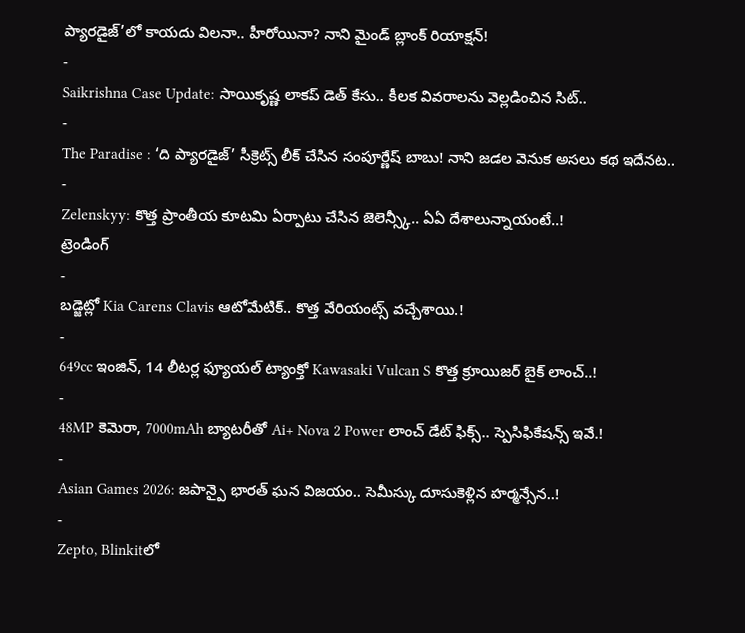ప్యారడైజ్’లో కాయదు విలనా.. హీరోయినా? నాని మైండ్ బ్లాంక్ రియాక్షన్!
-
Saikrishna Case Update: సాయికృష్ణ లాకప్ డెత్ కేసు.. కీలక వివరాలను వెల్లడించిన సిట్..
-
The Paradise : ‘ది ప్యారడైజ్’ సీక్రెట్స్ లీక్ చేసిన సంపూర్ణేష్ బాబు! నాని జడల వెనుక అసలు కథ ఇదేనట..
-
Zelenskyy: కొత్త ప్రాంతీయ కూటమి ఏర్పాటు చేసిన జెలెన్స్కీ.. ఏఏ దేశాలున్నాయంటే..!
ట్రెండింగ్
-
బడ్జెట్లో Kia Carens Clavis ఆటోమేటిక్.. కొత్త వేరియంట్స్ వచ్చేశాయి.!
-
649cc ఇంజిన్, 14 లీటర్ల ఫ్యూయల్ ట్యాంక్తో Kawasaki Vulcan S కొత్త క్రూయిజర్ బైక్ లాంచ్..!
-
48MP కెమెరా, 7000mAh బ్యాటరీతో Ai+ Nova 2 Power లాంచ్ డేట్ ఫిక్స్.. స్పెసిఫికేషన్స్ ఇవే.!
-
Asian Games 2026: జపాన్పై భారత్ ఘన విజయం.. సెమీస్కు దూసుకెళ్లిన హర్మన్సేన..!
-
Zepto, Blinkitలో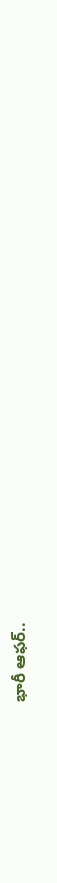భారీ ఆఫర్..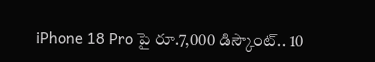iPhone 18 Pro పై రూ.7,000 డిస్కౌంట్.. 10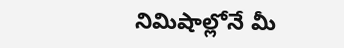నిమిషాల్లోనే మీ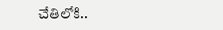చేతిలోకి..